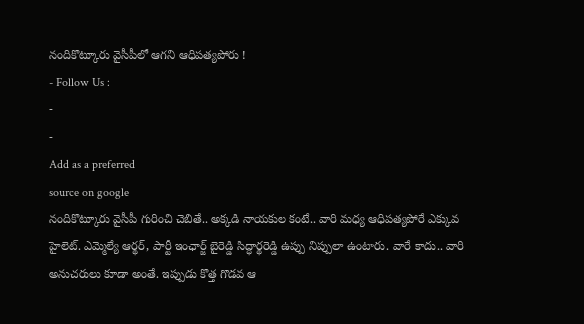నందికొట్కూరు వైసీపీలో ఆగని ఆధిపత్యపోరు !
- Follow Us :
-
-
Add as a preferred
source on google
నందికొట్కూరు వైసీపీ గురించి చెబితే.. అక్కడి నాయకుల కంటే.. వారి మధ్య ఆధిపత్యపోరే ఎక్కువ హైలెట్. ఎమ్మెల్యే ఆర్థర్, పార్టీ ఇంఛార్జ్ బైరెడ్డి సిద్ధార్థరెడ్డి ఉప్పు నిప్పులా ఉంటారు. వారే కాదు.. వారి అనుచరులు కూడా అంతే. ఇప్పుడు కొత్త గొడవ ఆ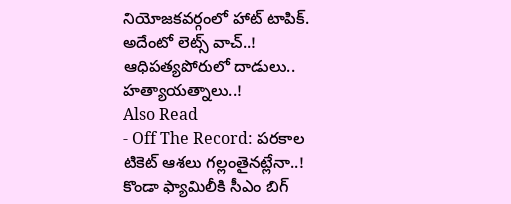నియోజకవర్గంలో హాట్ టాపిక్. అదేంటో లెట్స్ వాచ్..!
ఆధిపత్యపోరులో దాడులు.. హత్యాయత్నాలు..!
Also Read
- Off The Record: పరకాల టికెట్ ఆశలు గల్లంతైనట్లేనా..! కొండా ఫ్యామిలీకి సీఎం బిగ్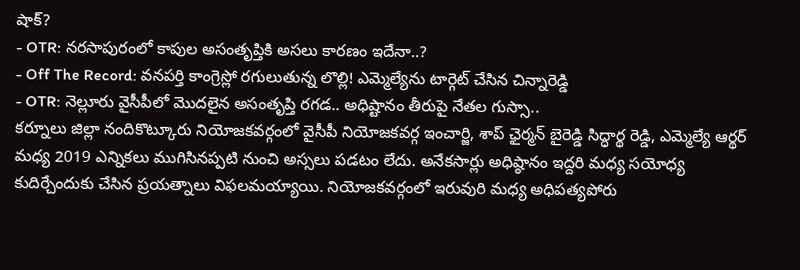షాక్?
- OTR: నరసాపురంలో కాపుల అసంతృప్తికి అసలు కారణం ఇదేనా..?
- Off The Record: వనపర్తి కాంగ్రెస్లో రగులుతున్న లొల్లి! ఎమ్మెల్యేను టార్గెట్ చేసిన చిన్నారెడ్డి
- OTR: నెల్లూరు వైసీపీలో మొదలైన అసంతృప్తి రగడ.. అధిష్టానం తీరుపై నేతల గుస్సా..
కర్నూలు జిల్లా నందికొట్కూరు నియోజకవర్గంలో వైసీపీ నియోజకవర్గ ఇంచార్జి, శాప్ ఛైర్మన్ బైరెడ్డి సిద్ధార్థ రెడ్డి, ఎమ్మెల్యే ఆర్థర్ మధ్య 2019 ఎన్నికలు ముగిసినప్పటి నుంచి అస్సలు పడటం లేదు. అనేకసార్లు అధిష్ఠానం ఇద్దరి మధ్య సయోధ్య కుదిర్చేందుకు చేసిన ప్రయత్నాలు విఫలమయ్యాయి. నియోజకవర్గంలో ఇరువురి మధ్య అధిపత్యపోరు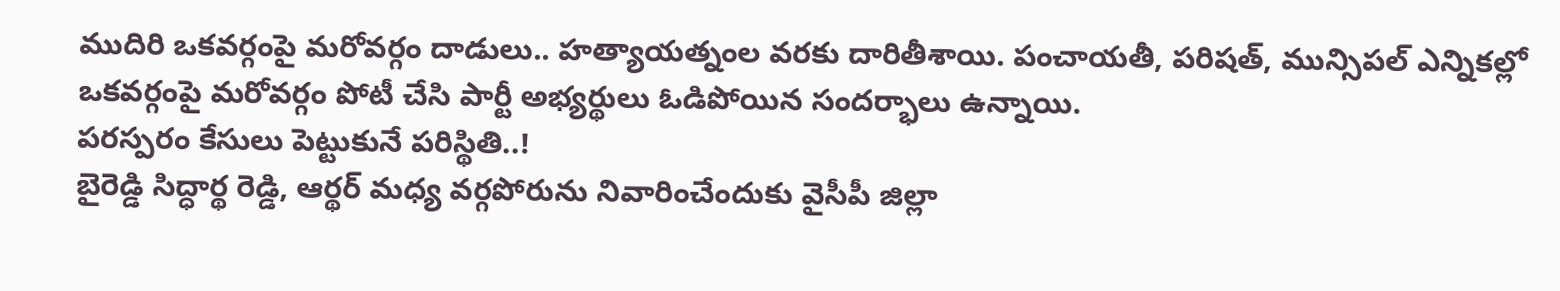ముదిరి ఒకవర్గంపై మరోవర్గం దాడులు.. హత్యాయత్నంల వరకు దారితీశాయి. పంచాయతీ, పరిషత్, మున్సిపల్ ఎన్నికల్లో ఒకవర్గంపై మరోవర్గం పోటీ చేసి పార్టీ అభ్యర్థులు ఓడిపోయిన సందర్భాలు ఉన్నాయి.
పరస్పరం కేసులు పెట్టుకునే పరిస్థితి..!
బైరెడ్డి సిద్ధార్థ రెడ్డి, ఆర్థర్ మధ్య వర్గపోరును నివారించేందుకు వైసీపీ జిల్లా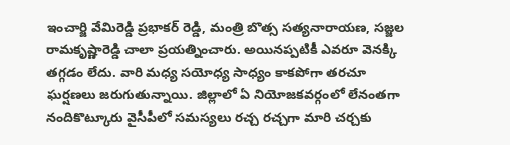ఇంచార్జి వేమిరెడ్డి ప్రభాకర్ రెడ్డి, మంత్రి బొత్స సత్యనారాయణ, సజ్జల రామకృష్ణారెడ్డి చాలా ప్రయత్నించారు. అయినప్పటికీ ఎవరూ వెనక్కి తగ్గడం లేదు. వారి మధ్య సయోధ్య సాధ్యం కాకపోగా తరచూ ఘర్షణలు జరుగుతున్నాయి. జిల్లాలో ఏ నియోజకవర్గంలో లేనంతగా నందికొట్కూరు వైసీపీలో సమస్యలు రచ్చ రచ్చగా మారి చర్చకు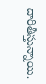దారితీస్తున్నాయి.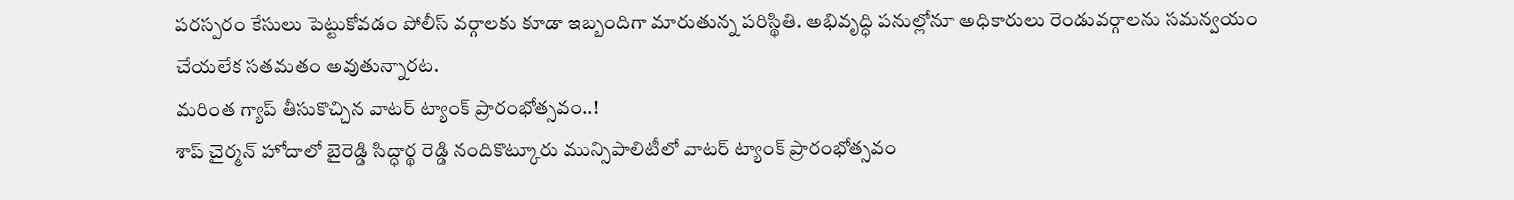పరస్పరం కేసులు పెట్టుకోవడం పోలీస్ వర్గాలకు కూడా ఇబ్బందిగా మారుతున్న పరిస్థితి. అభివృద్ధి పనుల్లోనూ అధికారులు రెండువర్గాలను సమన్వయం చేయలేక సతమతం అవుతున్నారట.
మరింత గ్యాప్ తీసుకొచ్చిన వాటర్ ట్యాంక్ ప్రారంభోత్సవం..!
శాప్ చైర్మన్ హోదాలో బైరెడ్డి సిద్ధార్థ రెడ్డి నందికొట్కూరు మున్సిపాలిటీలో వాటర్ ట్యాంక్ ప్రారంభోత్సవం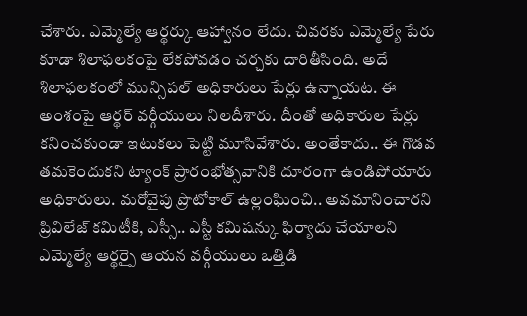చేశారు. ఎమ్మెల్యే ఆర్థర్కు ఆహ్వానం లేదు. చివరకు ఎమ్మెల్యే పేరు కూడా శిలాఫలకంపై లేకపోవడం చర్చకు దారితీసింది. అదే శిలాఫలకంలో మున్సిపల్ అధికారులు పేర్లు ఉన్నాయట. ఈ అంశంపై ఆర్థర్ వర్గీయులు నిలదీశారు. దీంతో అధికారుల పేర్లు కనించకుండా ఇటుకలు పెట్టి మూసివేశారు. అంతేకాదు.. ఈ గొడవ తమకెందుకని ట్యాంక్ ప్రారంభోత్సవానికి దూరంగా ఉండిపోయారు అధికారులు. మరోవైపు ప్రొటోకాల్ ఉల్లంఘించి.. అవమానించారని ప్రివిలేజ్ కమిటీకి, ఎస్సీ.. ఎస్టీ కమిషన్కు ఫిర్యాదు చేయాలని ఎమ్మెల్యే ఆర్థర్పై ఆయన వర్గీయులు ఒత్తిడి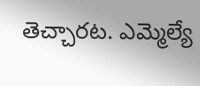తెచ్చారట. ఎమ్మెల్యే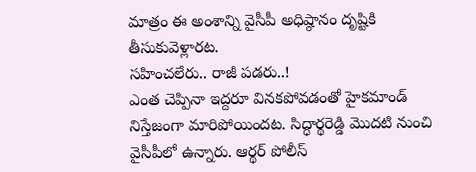మాత్రం ఈ అంశాన్ని వైసీపీ అధిష్ఠానం దృష్టికి తీసుకువెళ్లారట.
సహించలేరు.. రాజీ పడరు..!
ఎంత చెప్పినా ఇద్దరూ వినకపోవడంతో హైకమాండ్ నిస్తేజంగా మారిపోయిందట. సిద్ధార్థరెడ్డి మొదటి నుంచి వైసీపీలో ఉన్నారు. ఆర్థర్ పోలీస్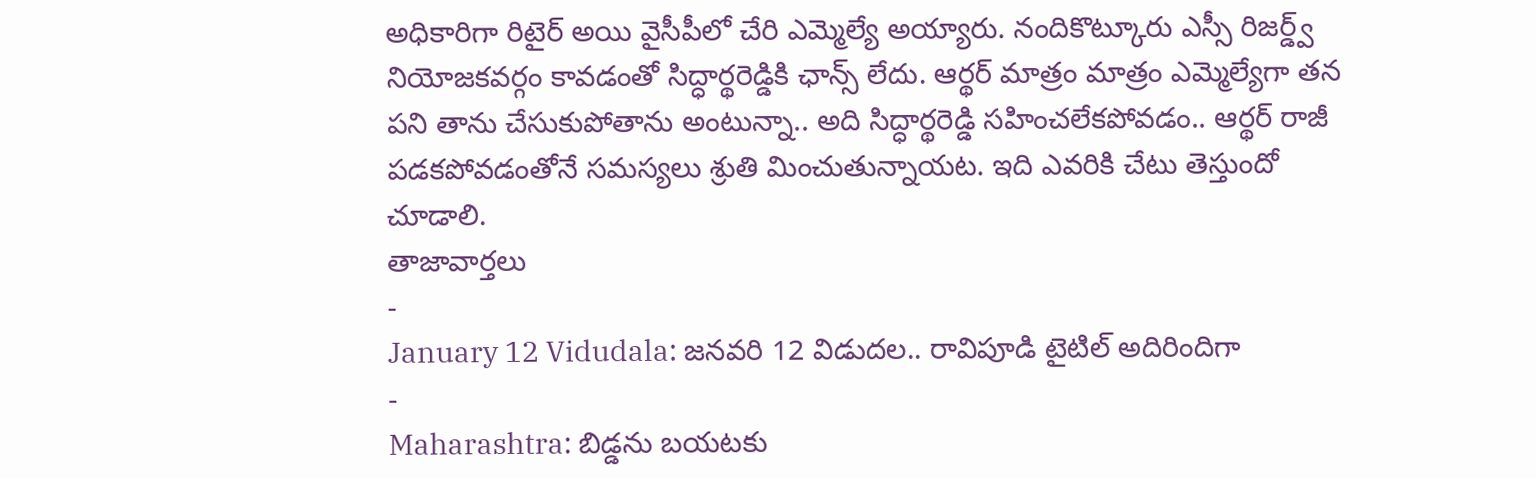అధికారిగా రిటైర్ అయి వైసీపీలో చేరి ఎమ్మెల్యే అయ్యారు. నందికొట్కూరు ఎస్సీ రిజర్డ్వ్ నియోజకవర్గం కావడంతో సిద్ధార్థరెడ్డికి ఛాన్స్ లేదు. ఆర్థర్ మాత్రం మాత్రం ఎమ్మెల్యేగా తన పని తాను చేసుకుపోతాను అంటున్నా.. అది సిద్ధార్థరెడ్డి సహించలేకపోవడం.. ఆర్థర్ రాజీ పడకపోవడంతోనే సమస్యలు శ్రుతి మించుతున్నాయట. ఇది ఎవరికి చేటు తెస్తుందో చూడాలి.
తాజావార్తలు
-
January 12 Vidudala: జనవరి 12 విడుదల.. రావిపూడి టైటిల్ అదిరిందిగా
-
Maharashtra: బిడ్డను బయటకు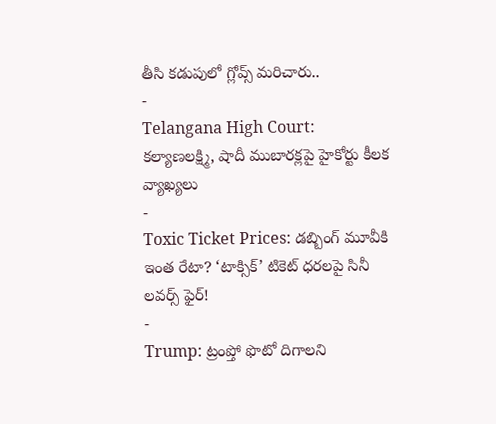తీసి కడుపులో గ్లోవ్స్ మరిచారు..
-
Telangana High Court: కల్యాణలక్ష్మి, షాదీ ముబారక్లపై హైకోర్టు కీలక వ్యాఖ్యలు
-
Toxic Ticket Prices: డబ్బింగ్ మూవీకి ఇంత రేటా? ‘టాక్సిక్’ టికెట్ ధరలపై సినీ లవర్స్ ఫైర్!
-
Trump: ట్రంప్తో ఫొటో దిగాలని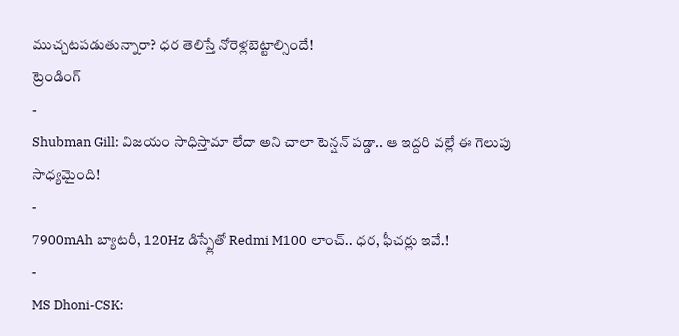ముచ్చటపడుతున్నారా? ధర తెలిస్తే నోరెళ్లబెట్టాల్సిందే!
ట్రెండింగ్
-
Shubman Gill: విజయం సాధిస్తామా లేదా అని చాలా టెన్షన్ పడ్డా.. ఆ ఇద్దరి వల్లే ఈ గెలుపు సాధ్యమైంది!
-
7900mAh బ్యాటరీ, 120Hz డిస్ప్లేతో Redmi M100 లాంచ్.. ధర, ఫీచర్లు ఇవే.!
-
MS Dhoni-CSK: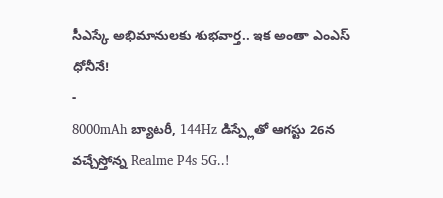సీఎస్కే అభిమానులకు శుభవార్త.. ఇక అంతా ఎంఎస్ ధోనీనే!
-
8000mAh బ్యాటరీ, 144Hz డిస్ప్లేతో ఆగస్టు 26న వచ్చేస్తోన్న Realme P4s 5G..!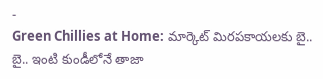-
Green Chillies at Home: మార్కెట్ మిరపకాయలకు బై.. బై.. ఇంటి కుండీలోనే తాజా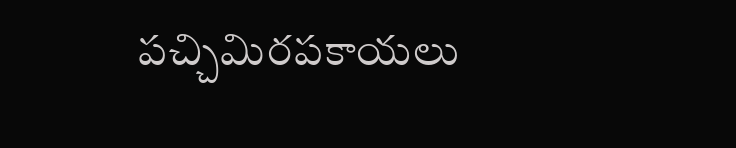పచ్చిమిరపకాయలు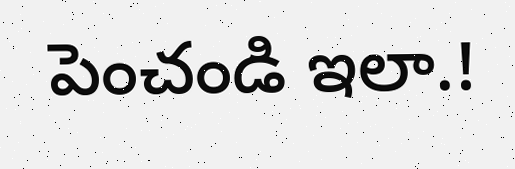పెంచండి ఇలా.!